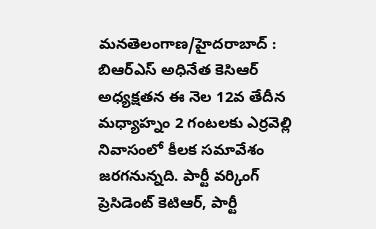మనతెలంగాణ/హైదరాబాద్ : బిఆర్ఎస్ అధినేత కెసిఆర్ అధ్యక్షతన ఈ నెల 12వ తేదీన మధ్యాహ్నం 2 గంటలకు ఎర్రవెల్లి నివాసంలో కీలక సమావేశం జరగనున్నది. పార్టీ వర్కింగ్ ప్రెసిడెంట్ కెటిఆర్, పార్టీ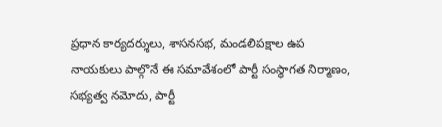ప్రధాన కార్యదర్శులు, శాసనసభ, మండలిపక్షాల ఉప నాయకులు పాల్గొనే ఈ సమావేశంలో పార్టీ సంస్థాగత నిర్మాణం, సభ్యత్వ నమోదు, పార్టీ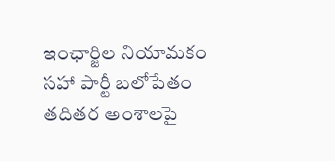ఇంఛార్జిల నియామకం సహా పార్టీ బలోపేతం తదితర అంశాలపై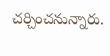చర్చించనున్నారు.